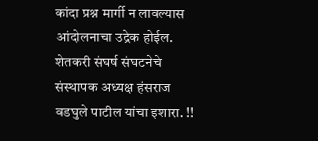कांदा प्रश्न मार्गी न लावल्यास आंदोलनाचा उद्रेक होईल. शेतकरी संघर्ष संघटनेचे संस्थापक अध्यक्ष हंसराज वडघुले पाटील यांचा इशारा. !!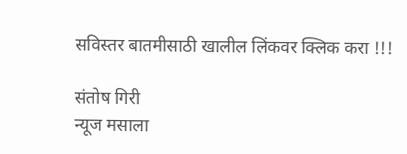सविस्तर बातमीसाठी खालील लिंकवर क्लिक करा !!!

संतोष गिरी
न्यूज मसाला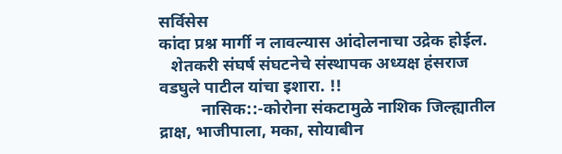सर्विसेस
कांदा प्रश्न मार्गी न लावल्यास आंदोलनाचा उद्रेक होईल.
   शेतकरी संघर्ष संघटनेचे संस्थापक अध्यक्ष हंसराज वडघुले पाटील यांचा इशारा. !!
          नासिक::-कोरोना संकटामुळे नाशिक जिल्ह्यातील द्राक्ष, भाजीपाला, मका, सोयाबीन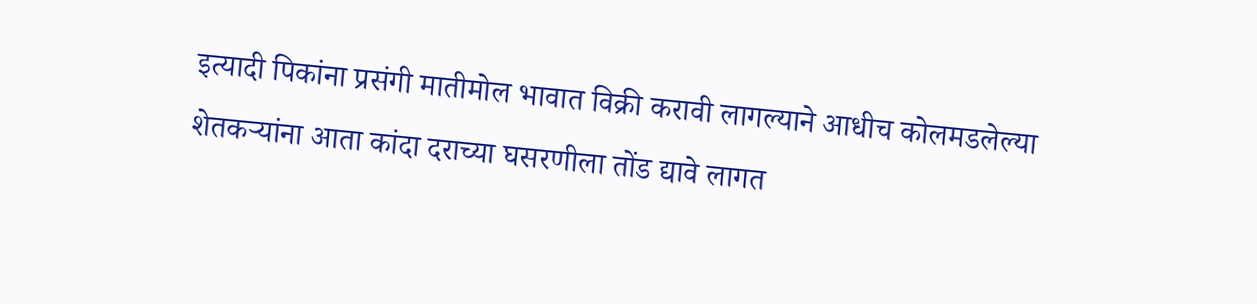इत्यादी पिकांना प्रसंगी मातीमोल भावात विक्री करावी लागल्याने आधीच कोलमडलेल्या शेतकऱ्यांना आता कांदा दराच्या घसरणीला तोंड द्यावे लागत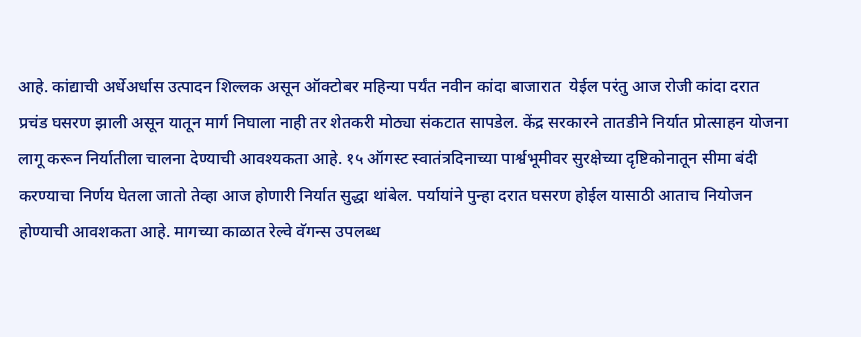आहे. कांद्याची अर्धेअर्धास उत्पादन शिल्लक असून ऑक्टोबर महिन्या पर्यंत नवीन कांदा बाजारात  येईल परंतु आज रोजी कांदा दरात प्रचंड घसरण झाली असून यातून मार्ग निघाला नाही तर शेतकरी मोठ्या संकटात सापडेल. केंद्र सरकारने तातडीने निर्यात प्रोत्साहन योजना लागू करून निर्यातीला चालना देण्याची आवश्यकता आहे. १५ ऑगस्ट स्वातंत्रदिनाच्या पार्श्वभूमीवर सुरक्षेच्या दृष्टिकोनातून सीमा बंदी करण्याचा निर्णय घेतला जातो तेव्हा आज होणारी निर्यात सुद्धा थांबेल. पर्यायांने पुन्हा दरात घसरण होईल यासाठी आताच नियोजन होण्याची आवशकता आहे. मागच्या काळात रेल्वे वॅगन्स उपलब्ध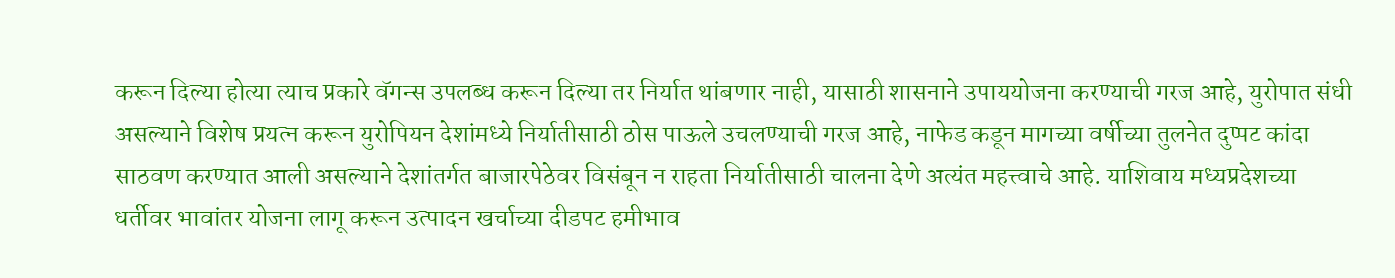करून दिल्या होत्या त्याच प्रकारे वॅगन्स उपलब्ध करून दिल्या तर निर्यात थांबणार नाही, यासाठी शासनाने उपाययोजना करण्याची गरज आहे, युरोपात संधी असल्याने विशेष प्रयत्न करून युरोपियन देशांमध्ये निर्यातीसाठी ठोस पाऊले उचलण्याची गरज आहे, नाफेड कडून मागच्या वर्षीच्या तुलनेत दुप्पट कांदा साठवण करण्यात आली असल्याने देशांतर्गत बाजारपेठेवर विसंबून न राहता निर्यातीसाठी चालना देणे अत्यंत महत्त्वाचे आहे. याशिवाय मध्यप्रदेशच्या धर्तीवर भावांतर योजना लागू करून उत्पादन खर्चाच्या दीडपट हमीभाव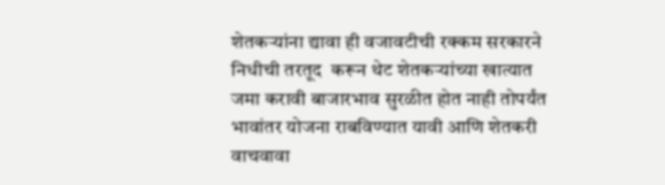शेतकऱ्यांना द्यावा ही वजावटीची रक्कम सरकारने निधीची तरतूद  करून थेट शेतकऱ्यांच्या खात्यात  जमा करावी बाजारभाव सुरळीत होत नाही तोपर्यंत भावांतर योजना राबविण्यात यावी आणि शेतकरी वाचवावा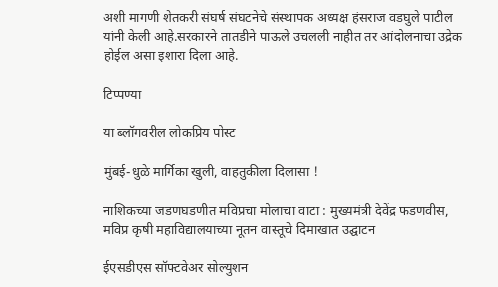अशी मागणी शेतकरी संघर्ष संघटनेचे संस्थापक अध्यक्ष हंसराज वडघुले पाटील यांनी केली आहे.सरकारने तातडीने पाऊले उचलली नाहीत तर आंदोलनाचा उद्रेक होईल असा इशारा दिला आहे.

टिप्पण्या

या ब्लॉगवरील लोकप्रिय पोस्ट

मुंबई-धुळे मार्गिका खुली, वाहतुकीला दिलासा !

नाशिकच्या जडणघडणीत मविप्रचा मोलाचा वाटा : मुख्यमंत्री देवेंद्र फडणवीस, मविप्र कृषी महाविद्यालयाच्या नूतन वास्तूचे दिमाखात उद्घाटन

ईएसडीएस सॉफ्टवेअर सोल्युशन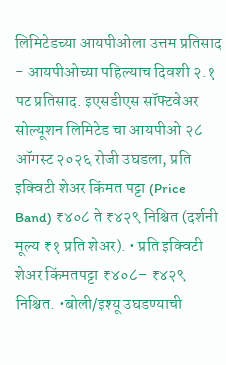लिमिटेडच्या आयपीओला उत्तम प्रतिसाद - आयपीओच्या पहिल्याच दिवशी २.१ पट प्रतिसाद. इएसडीएस सॉफ्टवेअर सोल्यूशन लिमिटेड चा आयपीओ २८ ऑगस्ट २०२६ रोजी उघडला, प्रति इक्विटी शेअर किंमत पट्टा (Price Band) ₹४०८ ते ₹४२९ निश्चित (दर्शनी मूल्य ₹१ प्रति शेअर). • प्रति इक्विटी शेअर किंमतपट्टा ₹४०८– ₹४२९ निश्चित. •बोली/इश्यू उघडण्याची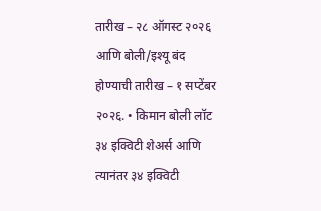तारीख – २८ ऑगस्ट २०२६ आणि बोली/इश्यू बंद होण्याची तारीख – १ सप्टेंबर २०२६. • किमान बोली लॉट ३४ इक्विटी शेअर्स आणि त्यानंतर ३४ इक्विटी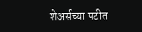शेअर्सच्या पटीत